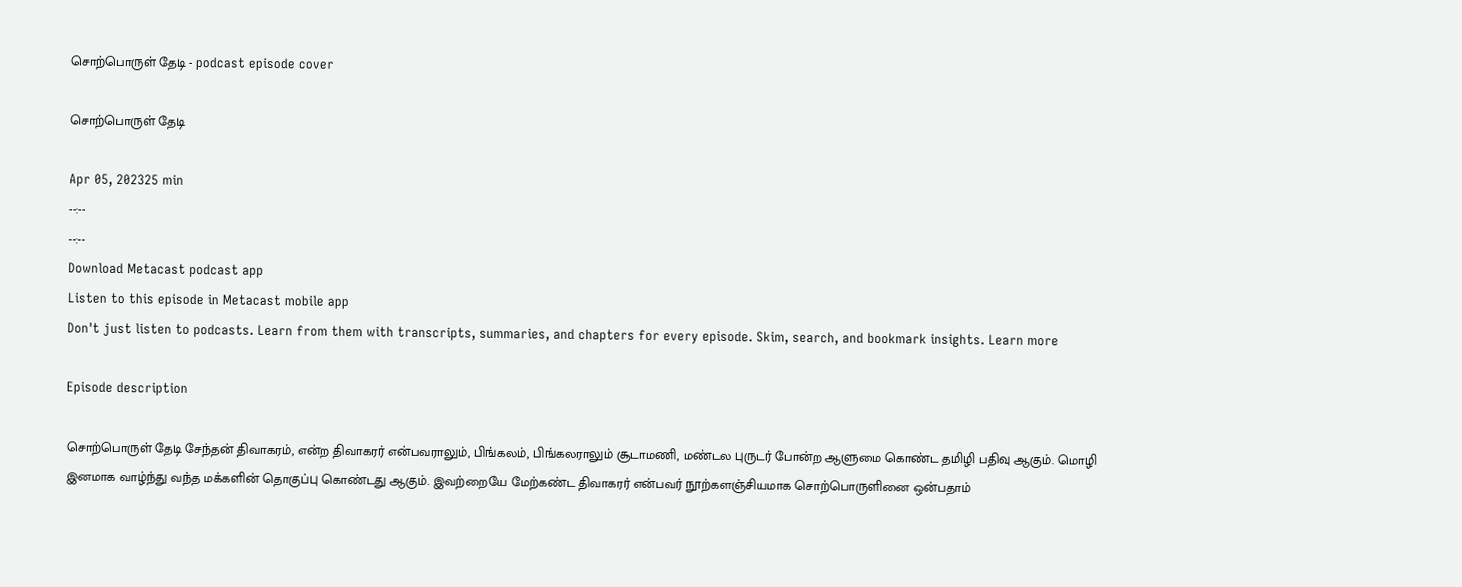சொற்பொருள் தேடி - podcast episode cover

சொற்பொருள் தேடி

Apr 05, 202325 min
--:--
--:--
Download Metacast podcast app
Listen to this episode in Metacast mobile app
Don't just listen to podcasts. Learn from them with transcripts, summaries, and chapters for every episode. Skim, search, and bookmark insights. Learn more

Episode description

சொற்பொருள் தேடி சேந்தன் திவாகரம், என்ற திவாகரர் என்பவராலும், பிங்கலம், பிங்கலராலும் சூடாமணி, மண்டல புருடர் போன்ற ஆளுமை கொண்ட தமிழி பதிவு ஆகும். மொழி இனமாக வாழ்ந்து வந்த மக்களின் தொகுப்பு கொண்டது ஆகும். இவற்றையே மேற்கண்ட திவாகரர் என்பவர் நூற்களஞ்சியமாக சொற்பொருளினை ஒன்பதாம்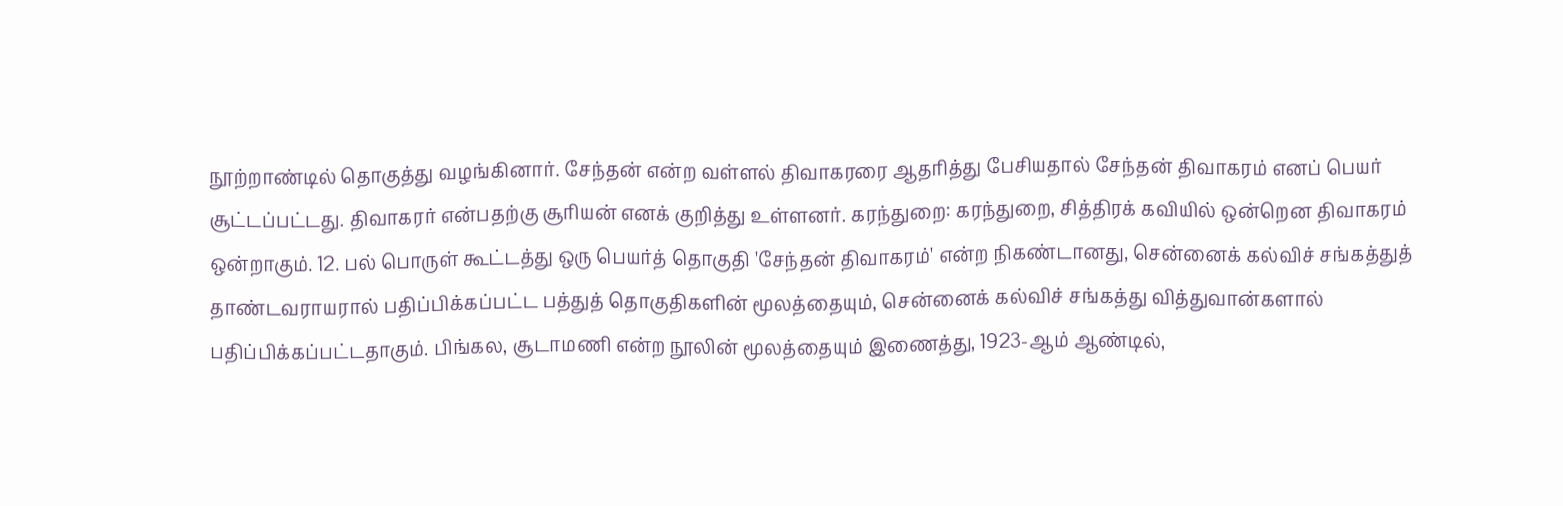நூற்றாண்டில் தொகுத்து வழங்கினார். சேந்தன் என்ற வள்ளல் திவாகரரை ஆதரித்து பேசியதால் சேந்தன் திவாகரம் எனப் பெயர் சூட்டப்பட்டது. திவாகரர் என்பதற்கு சூரியன் எனக் குறித்து உள்ளனர். கரந்துறை: கரந்துறை, சித்திரக் கவியில் ஒன்றென திவாகரம் ஒன்றாகும். 12. பல் பொருள் கூட்டத்து ஒரு பெயர்த் தொகுதி 'சேந்தன் திவாகரம்' என்ற நிகண்டானது, சென்னைக் கல்விச் சங்கத்துத் தாண்டவராயரால் பதிப்பிக்கப்பட்ட பத்துத் தொகுதிகளின் மூலத்தையும், சென்னைக் கல்விச் சங்கத்து வித்துவான்களால் பதிப்பிக்கப்பட்டதாகும். பிங்கல, சூடாமணி என்ற நூலின் மூலத்தையும் இணைத்து, 1923-ஆம் ஆண்டில்,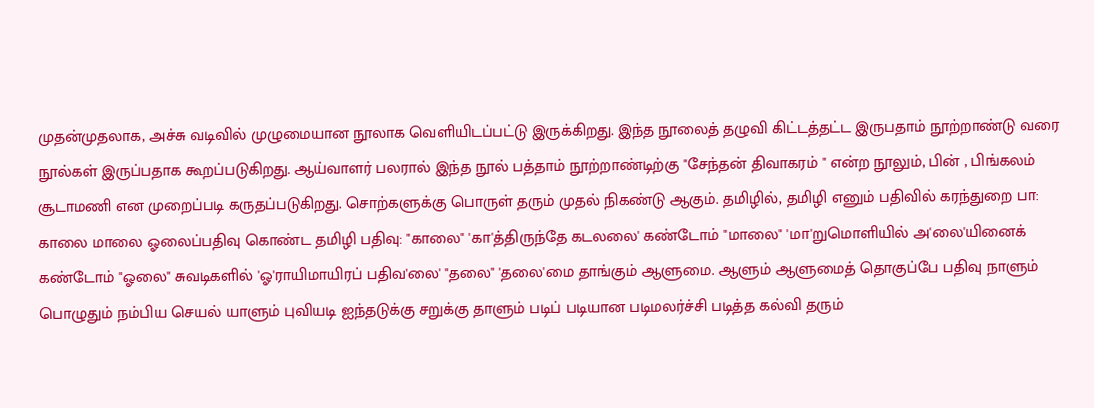முதன்முதலாக, அச்சு வடிவில் முழுமையான நூலாக வெளியிடப்பட்டு இருக்கிறது. இந்த நூலைத் தழுவி கிட்டத்தட்ட இருபதாம் நூற்றாண்டு வரை நூல்கள் இருப்பதாக கூறப்படுகிறது. ஆய்வாளர் பலரால் இந்த நூல் பத்தாம் நூற்றாண்டிற்கு "சேந்தன் திவாகரம் " என்ற நூலும், பின் , பிங்கலம் சூடாமணி என முறைப்படி கருதப்படுகிறது. சொற்களுக்கு பொருள் தரும் முதல் நிகண்டு ஆகும். தமிழில், தமிழி எனும் பதிவில் கரந்துறை பா: காலை மாலை ஓலைப்பதிவு கொண்ட தமிழி பதிவு: "காலை" 'கா'த்திருந்தே கடலலை' கண்டோம் "மாலை" 'மா'றுமொளியில் அ'லை'யினைக் கண்டோம் "ஓலை" சுவடிகளில் 'ஓ'ராயிமாயிரப் பதிவ'லை' "தலை" 'தலை'மை தாங்கும் ஆளுமை. ஆளும் ஆளுமைத் தொகுப்பே பதிவு நாளும் பொழுதும் நம்பிய செயல் யாளும் புவியடி ஐந்தடுக்கு சறுக்கு தாளும் படிப் படியான படிமலர்ச்சி படித்த கல்வி தரும்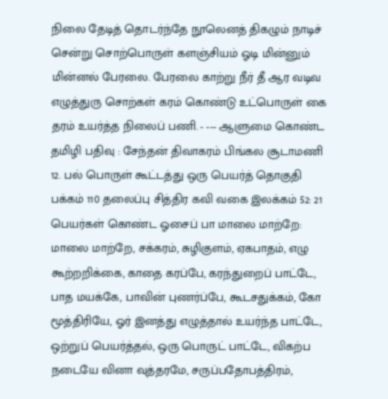நிலை தேடித் தொடர்ந்தே நூலெனத் திகழும் நாடிச் சென்று சொற்பொருள் களஞ்சியம் ஓடி மின்னும் மின்னல் பேரலை. பேரலை காற்று நீர் தீ ஆர வடிவ எழுத்துரு சொற்கள் கரம் கொண்டு உட்பொருள் கை தரம் உயர்த்த நிலைப் பணி. - --- ஆளுமை கொண்ட தமிழி பதிவு : சேந்தன் திவாகரம் பிங்கல சூடாமணி 12. பல் பொருள் கூட்டத்து ஒரு பெயர்த் தொகுதி பக்கம் 110 தலைப்பு சித்திர கவி வகை இலக்கம் 52: 21 பெயர்கள் கொண்ட ஓசைப் பா மாலை மாற்றே: மாலை மாற்றே, சக்கரம், சுழிகுளம், ஏகபாதம், எழு கூற்றறிக்கை, காதை கரப்பே, கரந்துறைப் பாட்டே, பாத மயக்கே, பாவின் புணர்ப்பே, கூடசதுக்கம், கோ மூத்திரியே, ஓர் இனத்து எழுத்தால் உயர்ந்த பாட்டே, ஒற்றுப் பெயர்த்தல், ஒரு பொருட் பாட்டே, விகற்ப நடையே வினா வுத்தரமே, சருப்பதோபத்திரம்,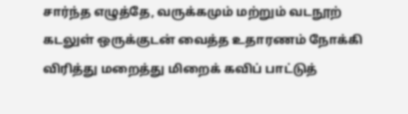சார்ந்த எழுத்தே, வருக்கமும் மற்றும் வடநூற் கடலுள் ஒருக்குடன் வைத்த உதாரணம் நோக்கி விரித்து மறைத்து மிறைக் கவிப் பாட்டுத்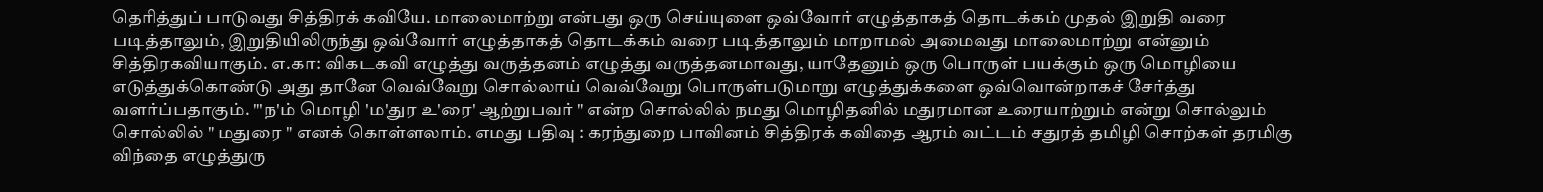தெரித்துப் பாடுவது சித்திரக் கவியே. மாலைமாற்று என்பது ஒரு செய்யுளை ஒவ்வோர் எழுத்தாகத் தொடக்கம் முதல் இறுதி வரை படித்தாலும், இறுதியிலிருந்து ஒவ்வோர் எழுத்தாகத் தொடக்கம் வரை படித்தாலும் மாறாமல் அமைவது மாலைமாற்று என்னும் சித்திரகவியாகும். எ.கா: விகடகவி எழுத்து வருத்தனம் எழுத்து வருத்தனமாவது, யாதேனும் ஒரு பொருள் பயக்கும் ஒரு மொழியை எடுத்துக்கொண்டு அது தானே வெவ்வேறு சொல்லாய் வெவ்வேறு பொருள்படுமாறு எழுத்துக்களை ஒவ்வொன்றாகச் சேர்த்து வளர்ப்பதாகும். "'ந'ம் மொழி 'ம'துர உ'ரை' ஆற்றுபவர் " என்ற சொல்லில் நமது மொழிதனில் மதுரமான உரையாற்றும் என்று சொல்லும் சொல்லில் " மதுரை " எனக் கொள்ளலாம். எமது பதிவு : கரந்துறை பாவினம் சித்திரக் கவிதை ஆரம் வட்டம் சதுரத் தமிழி சொற்கள் தரமிகு விந்தை எழுத்துரு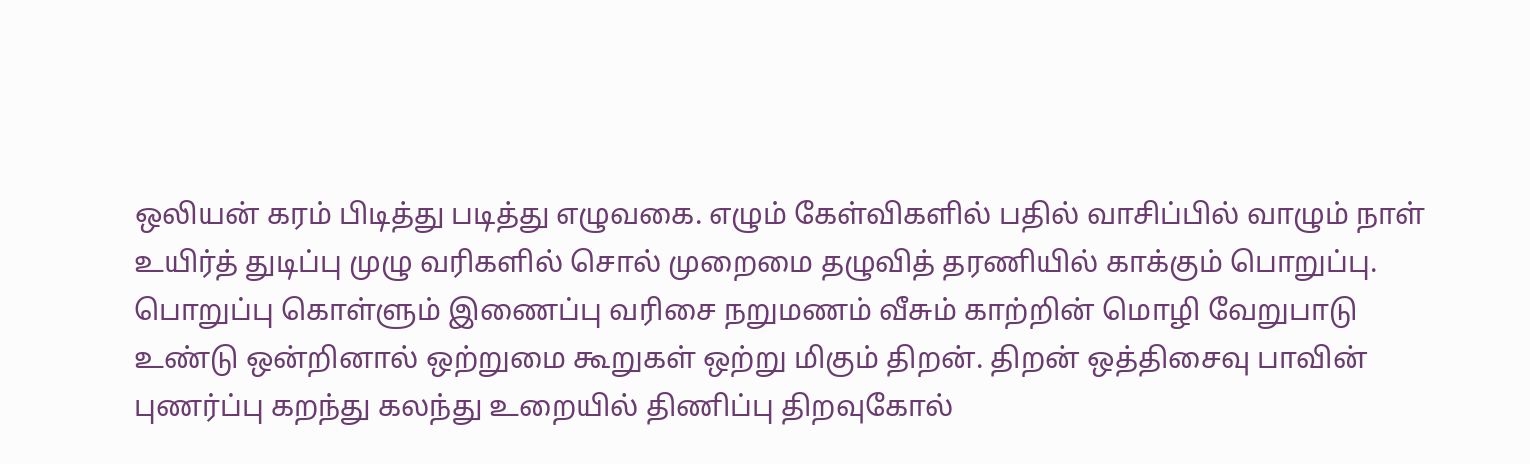ஒலியன் கரம் பிடித்து படித்து எழுவகை. எழும் கேள்விகளில் பதில் வாசிப்பில் வாழும் நாள் உயிர்த் துடிப்பு முழு வரிகளில் சொல் முறைமை தழுவித் தரணியில் காக்கும் பொறுப்பு. பொறுப்பு கொள்ளும் இணைப்பு வரிசை நறுமணம் வீசும் காற்றின் மொழி வேறுபாடு உண்டு ஒன்றினால் ஒற்றுமை கூறுகள் ஒற்று மிகும் திறன். திறன் ஒத்திசைவு பாவின் புணர்ப்பு கறந்து கலந்து உறையில் திணிப்பு திறவுகோல்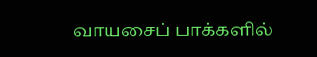வாயசைப் பாக்களில்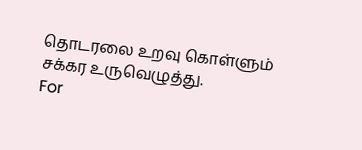தொடரலை உறவு கொள்ளும் சக்கர உருவெழுத்து.
For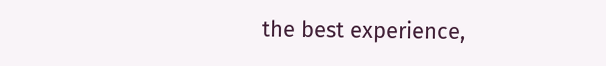the best experience,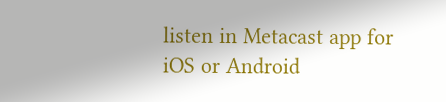listen in Metacast app for iOS or Android